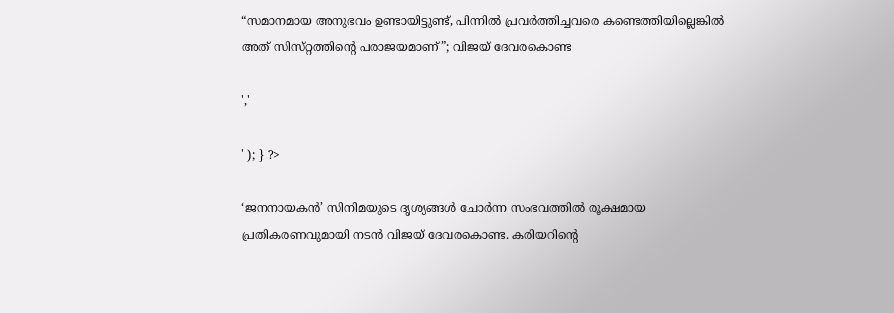“സമാനമായ അനുഭവം ഉണ്ടായിട്ടുണ്ട്, പിന്നിൽ പ്രവർത്തിച്ചവരെ കണ്ടെത്തിയില്ലെങ്കിൽ അത് സിസ്‌റ്റത്തിൻ്റെ പരാജയമാണ്”; വിജയ് ദേവരകൊണ്ട

','

' ); } ?>

‘ജനനായകൻ’ സിനിമയുടെ ദൃശ്യങ്ങൾ ചോർന്ന സംഭവത്തിൽ രൂക്ഷമായ പ്രതികരണവുമായി നടൻ വിജയ് ദേവരകൊണ്ട. കരിയറിൻ്റെ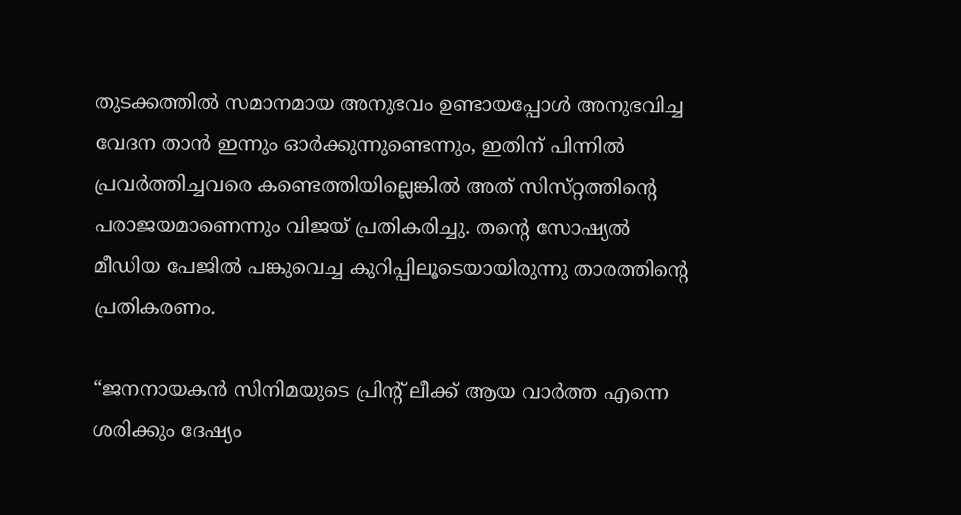തുടക്കത്തിൽ സമാനമായ അനുഭവം ഉണ്ടായപ്പോൾ അനുഭവിച്ച വേദന താൻ ഇന്നും ഓർക്കുന്നുണ്ടെന്നും, ഇതിന് പിന്നിൽ പ്രവർത്തിച്ചവരെ കണ്ടെത്തിയില്ലെങ്കിൽ അത് സിസ്‌റ്റത്തിൻ്റെ പരാജയമാണെന്നും വിജയ് പ്രതികരിച്ചു. തന്റെ സോഷ്യൽ മീഡിയ പേജിൽ പങ്കുവെച്ച കുറിപ്പിലൂടെയായിരുന്നു താരത്തിന്റെ പ്രതികരണം.

“ജനനായകൻ സിനിമയുടെ പ്രിൻ്റ് ലീക്ക് ആയ വാർത്ത എന്നെ ശരിക്കും ദേഷ്യം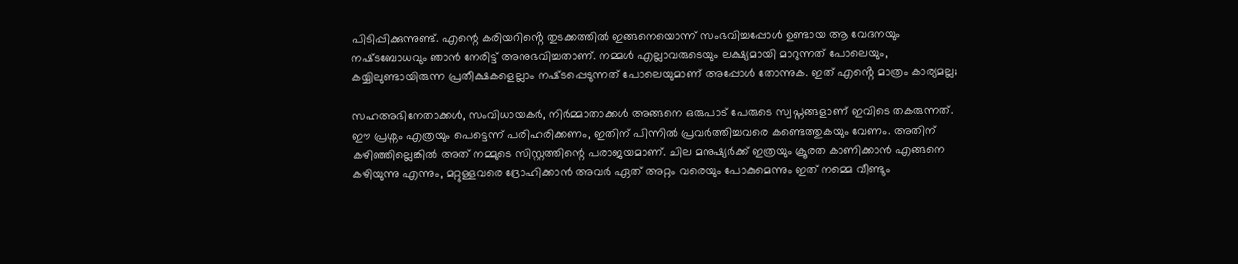പിടിപ്പിക്കുന്നുണ്ട്. എന്റെ കരിയറിൻ്റെ തുടക്കത്തിൽ ഇങ്ങനെയൊന്ന് സംഭവിച്ചപ്പോൾ ഉണ്ടായ ആ വേദനയും നഷ്‌ടബോധവും ഞാൻ നേരിട്ട് അനുഭവിച്ചതാണ്. നമ്മൾ എല്ലാവരുടെയും ലക്ഷ്യമായി മാറുന്നത് പോലെയും, കയ്യിലുണ്ടായിരുന്ന പ്രതീക്ഷകളെല്ലാം നഷ്‌ടപ്പെടുന്നത് പോലെയുമാണ് അപ്പോൾ തോന്നുക. ഇത് എൻ്റെ മാത്രം കാര്യമല്ല;

സഹഅഭിനേതാക്കൾ, സംവിധായകർ, നിർമ്മാതാക്കൾ അങ്ങനെ ഒരുപാട് പേരുടെ സ്വപ്നങ്ങളാണ് ഇവിടെ തകരുന്നത്. ഈ പ്രശ്നം എത്രയും പെട്ടെന്ന് പരിഹരിക്കണം, ഇതിന് പിന്നിൽ പ്രവർത്തിച്ചവരെ കണ്ടെത്തുകയും വേണം. അതിന് കഴിഞ്ഞില്ലെങ്കിൽ അത് നമ്മുടെ സിസ്റ്റ‌ത്തിന്റെ പരാജയമാണ്. ചില മനുഷ്യർക്ക് ഇത്രയും ക്രൂരത കാണിക്കാൻ എങ്ങനെ കഴിയുന്നു എന്നും, മറ്റുള്ളവരെ ദ്രോഹിക്കാൻ അവർ ഏത് അറ്റം വരെയും പോകുമെന്നും ഇത് നമ്മെ വീണ്ടും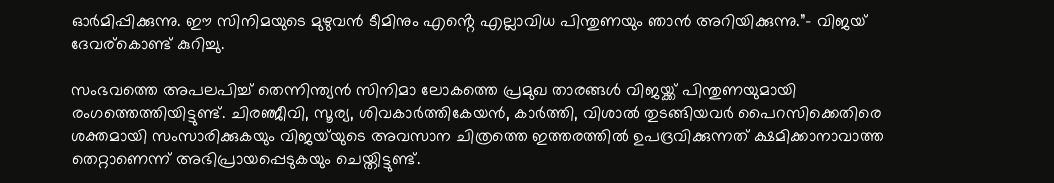ഓർമിപ്പിക്കുന്നു. ഈ സിനിമയുടെ മുഴുവൻ ടീമിനും എൻ്റെ എല്ലാവിധ പിന്തുണയും ഞാൻ അറിയിക്കുന്നു.”- വിജയ് ദേവര്കൊണ്ട് കുറിച്ചു.

സംഭവത്തെ അപലപിച്ച് തെന്നിന്ത്യൻ സിനിമാ ലോകത്തെ പ്രമുഖ താരങ്ങൾ വിജയ്ക്ക് പിന്തുണയുമായി രംഗത്തെത്തിയിട്ടുണ്ട്. ചിരഞ്ജീവി, സൂര്യ, ശിവകാർത്തികേയൻ, കാർത്തി, വിശാൽ തുടങ്ങിയവർ പൈറസിക്കെതിരെ ശക്തമായി സംസാരിക്കുകയും വിജയ്‌യുടെ അവസാന ചിത്രത്തെ ഇത്തരത്തിൽ ഉപദ്രവിക്കുന്നത് ക്ഷമിക്കാനാവാത്ത തെറ്റാണെന്ന് അഭിപ്രായപ്പെടുകയും ചെയ്തിട്ടുണ്ട്.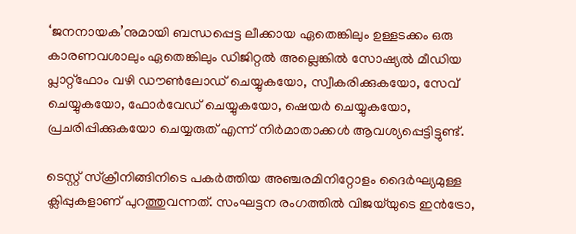‘ജനനായക’നുമായി ബന്ധപ്പെട്ട ലീക്കായ ഏതെങ്കിലും ഉള്ളടക്കം ഒരു കാരണവശാലും ഏതെങ്കിലും ഡിജിറ്റൽ അല്ലെങ്കിൽ സോഷ്യൽ മീഡിയ പ്ലാറ്റ്ഫോം വഴി ഡൗൺലോഡ് ചെയ്യുകയോ, സ്വീകരിക്കുകയോ, സേവ് ചെയ്യുകയോ, ഫോർവേഡ് ചെയ്യുകയോ, ഷെയർ ചെയ്യുകയോ, പ്രചരിപ്പിക്കുകയോ ചെയ്യരുത് എന്ന് നിർമാതാക്കൾ ആവശ്യപ്പെട്ടിട്ടുണ്ട്.

ടെസ്റ്റ് സ്ക്രീനിങ്ങിനിടെ പകർത്തിയ അഞ്ചരമിനിറ്റോളം ദൈർഘ്യമുള്ള ക്ലിപ്പുകളാണ് പുറത്തുവന്നത്. സംഘട്ടന രംഗത്തിൽ വിജയ്‌യുടെ ഇൻട്രോ,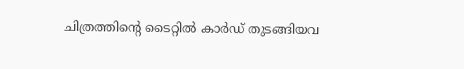ചിത്രത്തിന്റെ ടൈറ്റിൽ കാർഡ് തുടങ്ങിയവ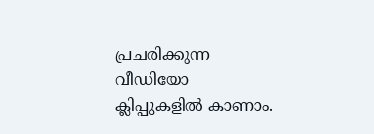പ്രചരിക്കുന്ന വീഡിയോ ക്ലിപ്പുകളിൽ കാണാം.